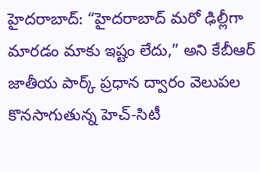హైదరాబాద్: “హైదరాబాద్ మరో ఢిల్లీగా మారడం మాకు ఇష్టం లేదు,” అని కేబీఆర్ జాతీయ పార్క్ ప్రధాన ద్వారం వెలుపల కొనసాగుతున్న హెచ్-సిటీ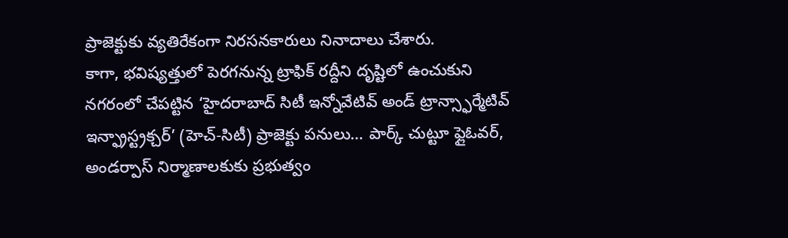ప్రాజెక్టుకు వ్యతిరేకంగా నిరసనకారులు నినాదాలు చేశారు.
కాగా, భవిష్యత్తులో పెరగనున్న ట్రాఫిక్ రద్దీని దృష్టిలో ఉంచుకుని నగరంలో చేపట్టిన ‘హైదరాబాద్ సిటీ ఇన్నోవేటివ్ అండ్ ట్రాన్స్ఫార్మేటివ్ ఇన్ఫ్రాస్ట్రక్చర్’ (హెచ్-సిటీ) ప్రాజెక్టు పనులు… పార్క్ చుట్టూ ఫ్లైఓవర్, అండర్పాస్ నిర్మాణాలకుకు ప్రభుత్వం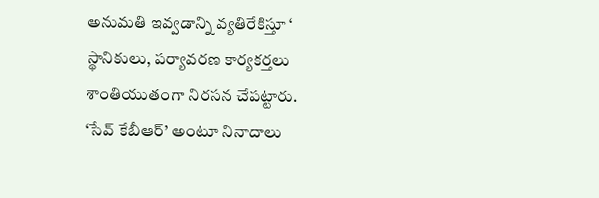అనుమతి ఇవ్వడాన్ని వ్యతిరేకిస్తూ ‘ స్థానికులు, పర్యావరణ కార్యకర్తలు శాంతియుతంగా నిరసన చేపట్టారు.
‘సేవ్ కేబీఆర్’ అంటూ నినాదాలు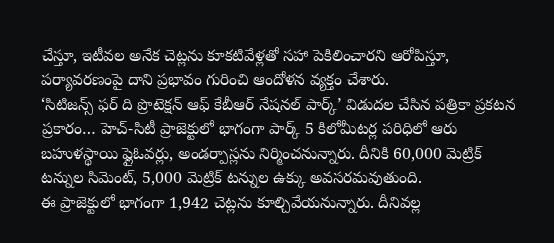చేస్తూ, ఇటీవల అనేక చెట్లను కూకటివేళ్లతో సహా పెకిలించారని ఆరోపిస్తూ, పర్యావరణంపై దాని ప్రభావం గురించి ఆందోళన వ్యక్తం చేశారు.
‘సిటిజన్స్ ఫర్ ది ప్రొటెక్షన్ ఆఫ్ కేబీఆర్ నేషనల్ పార్క్’ విడుదల చేసిన పత్రికా ప్రకటన ప్రకారం… హెచ్-సిటీ ప్రాజెక్టులో భాగంగా పార్క్ 5 కిలోమీటర్ల పరిధిలో ఆరు బహుళస్థాయి ఫ్లైఓవర్లు, అండర్పాస్లను నిర్మించనున్నారు. దీనికి 60,000 మెట్రిక్ టన్నుల సిమెంట్, 5,000 మెట్రిక్ టన్నుల ఉక్కు అవసరమవుతుంది.
ఈ ప్రాజెక్టులో భాగంగా 1,942 చెట్లను కూల్చివేయనున్నారు. దీనివల్ల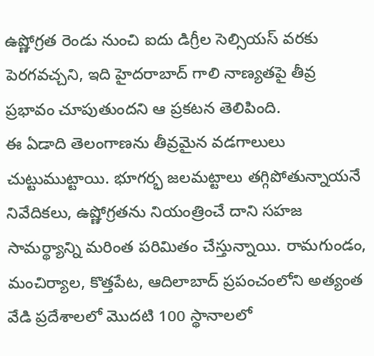ఉష్ణోగ్రత రెండు నుంచి ఐదు డిగ్రీల సెల్సియస్ వరకు పెరగవచ్చని, ఇది హైదరాబాద్ గాలి నాణ్యతపై తీవ్ర ప్రభావం చూపుతుందని ఆ ప్రకటన తెలిపింది.
ఈ ఏడాది తెలంగాణను తీవ్రమైన వడగాలులు చుట్టుముట్టాయి. భూగర్భ జలమట్టాలు తగ్గిపోతున్నాయనే నివేదికలు, ఉష్ణోగ్రతను నియంత్రించే దాని సహజ సామర్థ్యాన్ని మరింత పరిమితం చేస్తున్నాయి. రామగుండం, మంచిర్యాల, కొత్తపేట, ఆదిలాబాద్ ప్రపంచంలోని అత్యంత వేడి ప్రదేశాలలో మొదటి 100 స్థానాలలో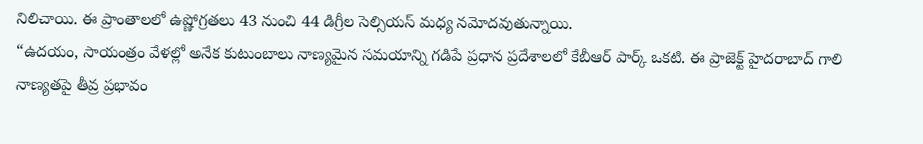నిలిచాయి. ఈ ప్రాంతాలలో ఉష్ణోగ్రతలు 43 నుంచి 44 డిగ్రీల సెల్సియస్ మధ్య నమోదవుతున్నాయి.
“ఉదయం, సాయంత్రం వేళల్లో అనేక కుటుంబాలు నాణ్యమైన సమయాన్ని గడిపే ప్రధాన ప్రదేశాలలో కేబీఆర్ పార్క్ ఒకటి. ఈ ప్రాజెక్ట్ హైదరాబాద్ గాలి నాణ్యతపై తీవ్ర ప్రభావం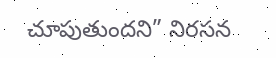చూపుతుందని” నిరసన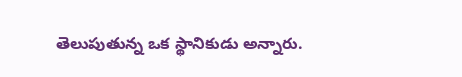తెలుపుతున్న ఒక స్థానికుడు అన్నారు.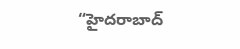“హైదరాబాద్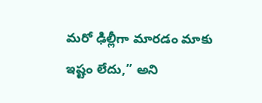మరో ఢిల్లీగా మారడం మాకు ఇష్టం లేదు,” అని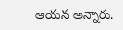ఆయన అన్నారు.